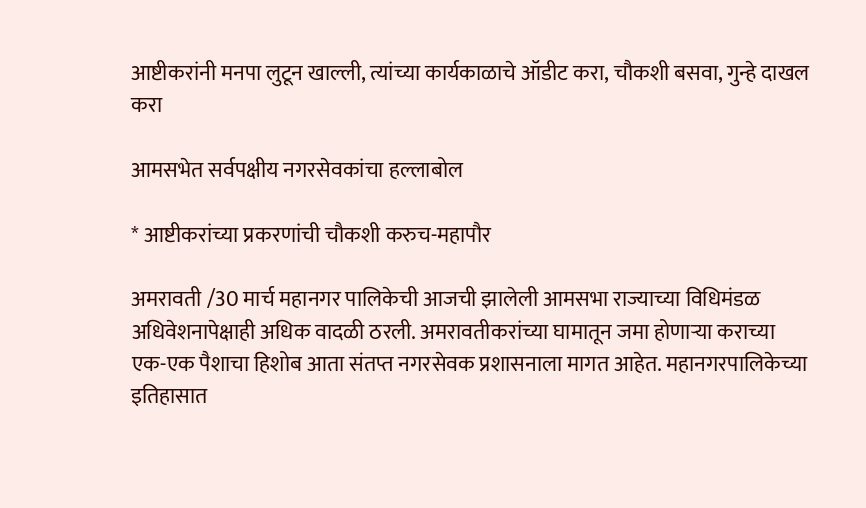आष्टीकरांनी मनपा लुटून खाल्ली, त्यांच्या कार्यकाळाचे ऑडीट करा, चौकशी बसवा, गुन्हे दाखल करा

आमसभेत सर्वपक्षीय नगरसेवकांचा हल्लाबोल

* आष्टीकरांच्या प्रकरणांची चौकशी करुच-महापौर

अमरावती /30 मार्च महानगर पालिकेची आजची झालेली आमसभा राज्याच्या विधिमंडळ अधिवेशनापेक्षाही अधिक वादळी ठरली. अमरावतीकरांच्या घामातून जमा होणार्‍या कराच्या एक-एक पैशाचा हिशोब आता संतप्त नगरसेवक प्रशासनाला मागत आहेत. महानगरपालिकेच्या इतिहासात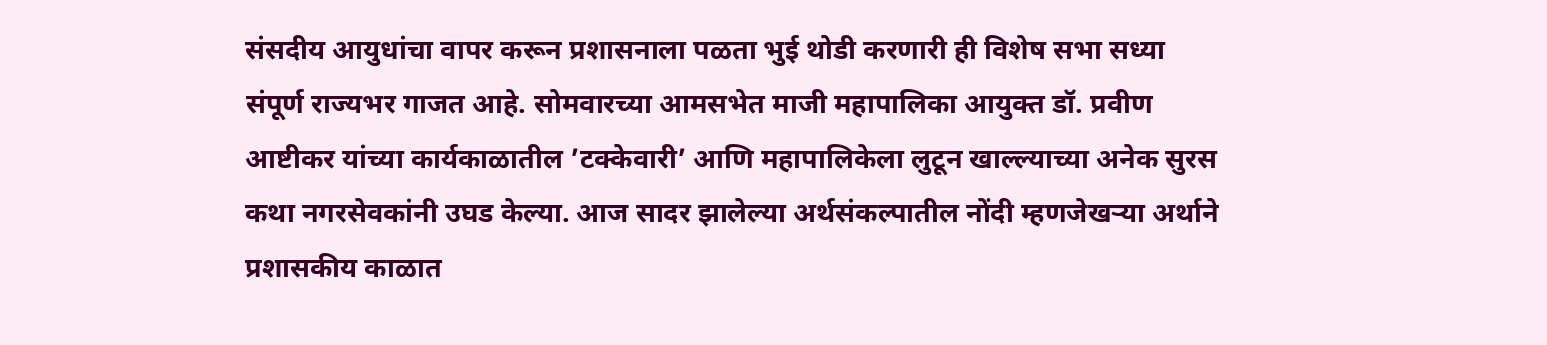संसदीय आयुधांचा वापर करून प्रशासनाला पळता भुई थोडी करणारी ही विशेष सभा सध्या संपूर्ण राज्यभर गाजत आहे. सोमवारच्या आमसभेत माजी महापालिका आयुक्त डॉ. प्रवीण आष्टीकर यांच्या कार्यकाळातील ’टक्केवारी’ आणि महापालिकेला लुटून खाल्ल्याच्या अनेक सुरस कथा नगरसेवकांनी उघड केल्या. आज सादर झालेल्या अर्थसंकल्पातील नोंदी म्हणजेखर्‍या अर्थाने प्रशासकीय काळात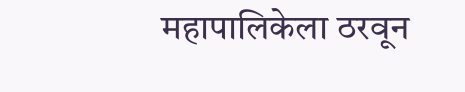महापालिकेला ठरवून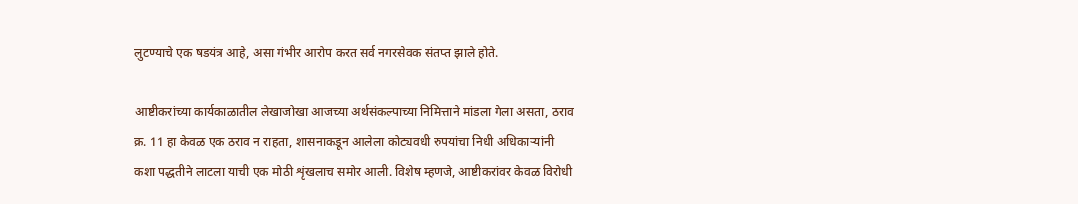लुटण्याचे एक षडयंत्र आहे, असा गंभीर आरोप करत सर्व नगरसेवक संतप्त झाले होते.

आष्टीकरांच्या कार्यकाळातील लेखाजोखा आजच्या अर्थसंकल्पाच्या निमित्ताने मांडला गेला असता, ठराव क्र. 11 हा केवळ एक ठराव न राहता, शासनाकडून आलेला कोट्यवधी रुपयांचा निधी अधिकार्‍यांनी कशा पद्धतीने लाटला याची एक मोठी शृंखलाच समोर आली. विशेष म्हणजे, आष्टीकरांवर केवळ विरोधी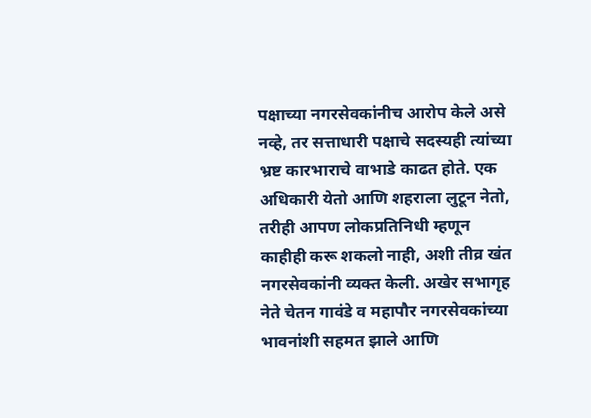पक्षाच्या नगरसेवकांनीच आरोप केले असे नव्हे, तर सत्ताधारी पक्षाचे सदस्यही त्यांच्या भ्रष्ट कारभाराचे वाभाडे काढत होते. एक अधिकारी येतो आणि शहराला लुटून नेतो, तरीही आपण लोकप्रतिनिधी म्हणून काहीही करू शकलो नाही, अशी तीव्र खंत नगरसेवकांनी व्यक्त केली. अखेर सभागृह नेते चेतन गावंडे व महापौर नगरसेवकांच्या भावनांशी सहमत झाले आणि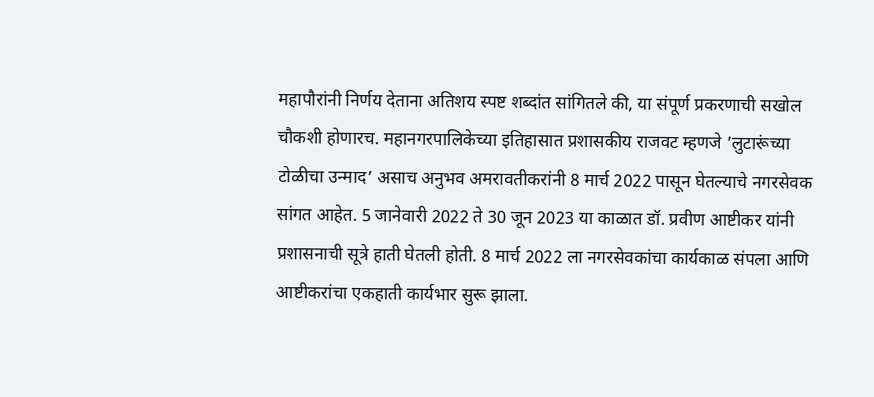महापौरांनी निर्णय देताना अतिशय स्पष्ट शब्दांत सांगितले की, या संपूर्ण प्रकरणाची सखोल चौकशी होणारच. महानगरपालिकेच्या इतिहासात प्रशासकीय राजवट म्हणजे ’लुटारूंच्या टोळीचा उन्माद’ असाच अनुभव अमरावतीकरांनी 8 मार्च 2022 पासून घेतल्याचे नगरसेवक सांगत आहेत. 5 जानेवारी 2022 ते 30 जून 2023 या काळात डॉ. प्रवीण आष्टीकर यांनी प्रशासनाची सूत्रे हाती घेतली होती. 8 मार्च 2022 ला नगरसेवकांचा कार्यकाळ संपला आणि आष्टीकरांचा एकहाती कार्यभार सुरू झाला.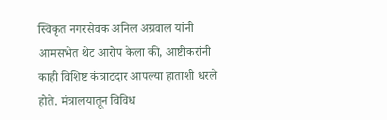स्विकृत नगरसेवक अनिल अग्रवाल यांनी आमसभेत थेट आरोप केला की, आष्टीकरांनी काही विशिष्ट कंत्राटदार आपल्या हाताशी धरले होते. मंत्रालयातून विविध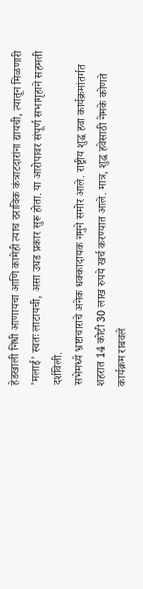हेडखाली निधी आणायचा आणि कामेही त्याच ठराविक कंत्राटदारांना द्यायची, त्यातून मिळणारी ’मलाई’ स्वतः लाटायची, असा उघड प्रकार सुरू होता. या आरोपावर संपूर्ण सभागृहाने सहमती दर्शविली.
सभेमध्ये भ्रष्टाचाराचे अनेक धक्कादायक नमुने समोर आले. राष्ट्रीय शुद्ध हवा कार्यक्रमांतर्गत शहरात 14 कोटी 30 लाख रुपये खर्च करण्यात आले. मात्र, शुद्ध हवेसाठी नेमके कोणते कार्यक्रम राबवले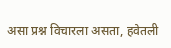असा प्रश्न विचारला असता, हवेतली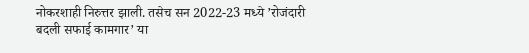नोकरशाही निरुत्तर झाली. तसेच सन 2022-23 मध्ये ’रोजंदारी बदली सफाई कामगार’ या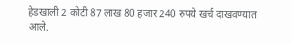हेडखाली 2 कोटी 87 लाख 80 हजार 240 रुपये खर्च दाखवण्यात आले.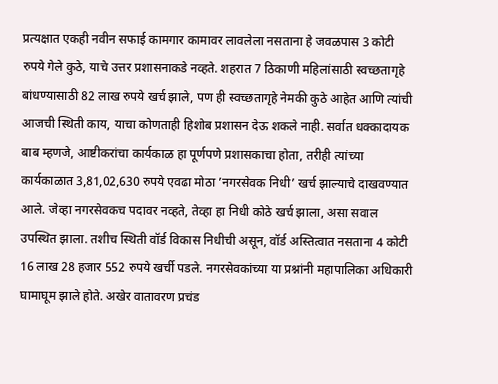प्रत्यक्षात एकही नवीन सफाई कामगार कामावर लावलेला नसताना हे जवळपास 3 कोटी रुपये गेले कुठे, याचे उत्तर प्रशासनाकडे नव्हते. शहरात 7 ठिकाणी महिलांसाठी स्वच्छतागृहे बांधण्यासाठी 82 लाख रुपये खर्च झाले, पण ही स्वच्छतागृहे नेमकी कुठे आहेत आणि त्यांची आजची स्थिती काय, याचा कोणताही हिशोब प्रशासन देऊ शकले नाही. सर्वात धक्कादायक बाब म्हणजे, आष्टीकरांचा कार्यकाळ हा पूर्णपणे प्रशासकाचा होता, तरीही त्यांच्या कार्यकाळात 3,81,02,630 रुपये एवढा मोठा ’नगरसेवक निधी’ खर्च झाल्याचे दाखवण्यात आले. जेव्हा नगरसेवकच पदावर नव्हते, तेव्हा हा निधी कोठे खर्च झाला, असा सवाल उपस्थित झाला. तशीच स्थिती वॉर्ड विकास निधीची असून, वॉर्ड अस्तित्वात नसताना 4 कोटी 16 लाख 28 हजार 552 रुपये खर्ची पडले. नगरसेवकांच्या या प्रश्नांनी महापालिका अधिकारी घामाघूम झाले होते. अखेर वातावरण प्रचंड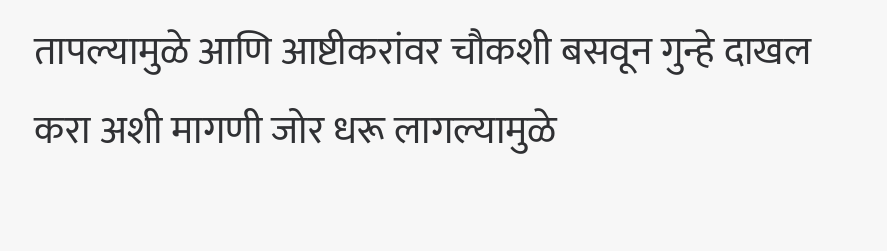तापल्यामुळे आणि आष्टीकरांवर चौकशी बसवून गुन्हे दाखल करा अशी मागणी जोर धरू लागल्यामुळे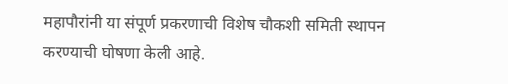महापौरांनी या संपूर्ण प्रकरणाची विशेष चौकशी समिती स्थापन करण्याची घोषणा केली आहे.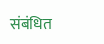संबंधित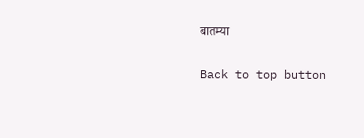बातम्या

Back to top button